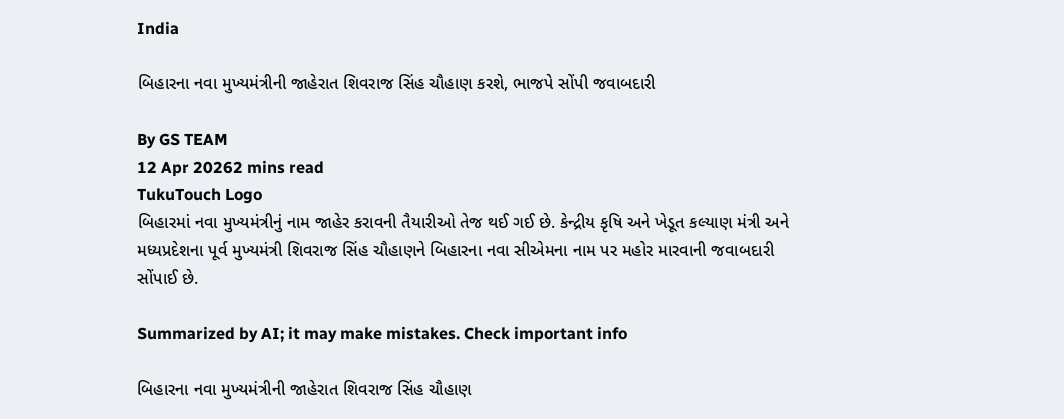India

બિહારના નવા મુખ્યમંત્રીની જાહેરાત શિવરાજ સિંહ ચૌહાણ કરશે, ભાજપે સોંપી જવાબદારી

By GS TEAM
12 Apr 20262 mins read
TukuTouch Logo
બિહારમાં નવા મુખ્યમંત્રીનું નામ જાહેર કરાવની તૈયારીઓ તેજ થઈ ગઈ છે. કેન્દ્રીય કૃષિ અને ખેડૂત કલ્યાણ મંત્રી અને મધ્યપ્રદેશના પૂર્વ મુખ્યમંત્રી શિવરાજ સિંહ ચૌહાણને બિહારના નવા સીએમના નામ પર મહોર મારવાની જવાબદારી સોંપાઈ છે.

Summarized by AI; it may make mistakes. Check important info

બિહારના નવા મુખ્યમંત્રીની જાહેરાત શિવરાજ સિંહ ચૌહાણ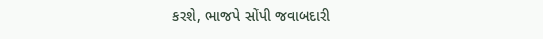કરશે, ભાજપે સોંપી જવાબદારી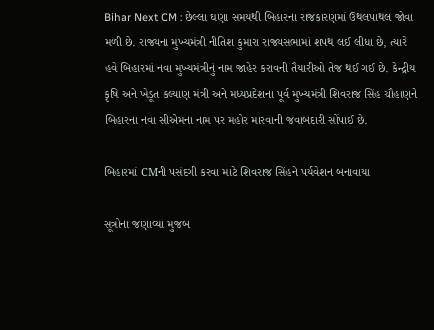Bihar Next CM : છેલ્લા ઘણા સમયથી બિહારના રાજકારણમાં ઉથલપાથલ જોવા મળી છે. રાજ્યના મુખ્યમંત્રી નીતિશ કુમારા રાજ્યસભામાં શપથ લઈ લીધા છે, ત્યારે હવે બિહારમાં નવા મુખ્યમંત્રીનું નામ જાહેર કરાવની તૈયારીઓ તેજ થઈ ગઈ છે. કેન્દ્રીય કૃષિ અને ખેડૂત કલ્યાણ મંત્રી અને મધ્યપ્રદેશના પૂર્વ મુખ્યમંત્રી શિવરાજ સિંહ ચૌહાણને બિહારના નવા સીએમના નામ પર મહોર મારવાની જવાબદારી સોંપાઈ છે.

બિહારમાં CMની પસંદગી કરવા માટે શિવરાજ સિંહને પર્યવેશન બનાવાયા

સૂત્રોના જણાવ્યા મુજબ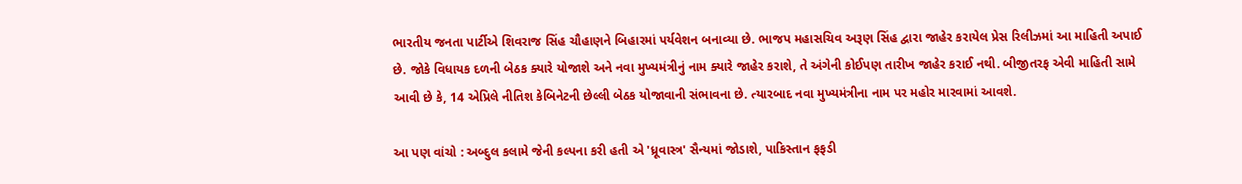ભારતીય જનતા પાર્ટીએ શિવરાજ સિંહ ચૌહાણને બિહારમાં પર્યવેશન બનાવ્યા છે. ભાજપ મહાસચિવ અરૂણ સિંહ દ્વારા જાહેર કરાયેલ પ્રેસ રિલીઝમાં આ માહિતી અપાઈ છે. જોકે વિધાયક દળની બેઠક ક્યારે યોજાશે અને નવા મુખ્યમંત્રીનું નામ ક્યારે જાહેર કરાશે, તે અંગેની કોઈપણ તારીખ જાહેર કરાઈ નથી. બીજીતરફ એવી માહિતી સામે આવી છે કે, 14 એપ્રિલે નીતિશ કેબિનેટની છેલ્લી બેઠક યોજાવાની સંભાવના છે. ત્યારબાદ નવા મુખ્યમંત્રીના નામ પર મહોર મારવામાં આવશે.

આ પણ વાંચો : અબ્દુલ કલામે જેની કલ્પના કરી હતી એ 'ધ્રૂવાસ્ત્ર' સૈન્યમાં જોડાશે, પાકિસ્તાન ફફડી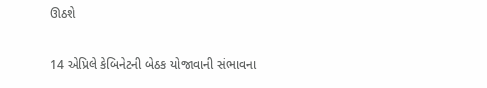ઊઠશે

14 એપ્રિલે કેબિનેટની બેઠક યોજાવાની સંભાવના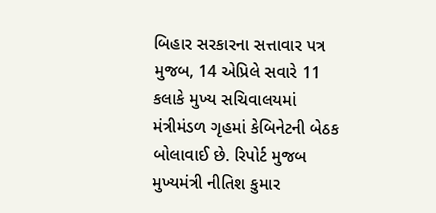બિહાર સરકારના સત્તાવાર પત્ર મુજબ, 14 એપ્રિલે સવારે 11 કલાકે મુખ્ય સચિવાલયમાં મંત્રીમંડળ ગૃહમાં કેબિનેટની બેઠક બોલાવાઈ છે. રિપોર્ટ મુજબ મુખ્યમંત્રી નીતિશ કુમાર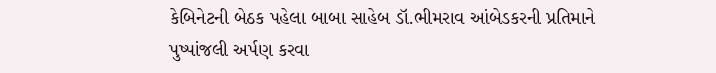કેબિનેટની બેઠક પહેલા બાબા સાહેબ ડૉ.ભીમરાવ આંબેડકરની પ્રતિમાને પુષ્પાંજલી અર્પણ કરવા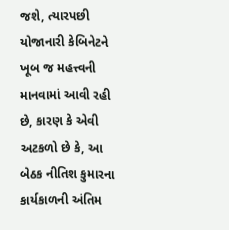જશે, ત્યારપછી યોજાનારી કેબિનેટને ખૂબ જ મહત્ત્વની માનવામાં આવી રહી છે, કારણ કે એવી અટકળો છે કે, આ બેઠક નીતિશ કુમારના કાર્યકાળની અંતિમ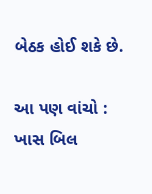બેઠક હોઈ શકે છે.

આ પણ વાંચો : ખાસ બિલ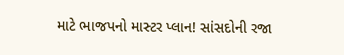માટે ભાજપનો માસ્ટર પ્લાન! સાંસદોની રજા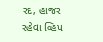રદ, હાજર રહેવા વ્હિપ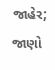જાહેર; જાણો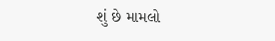શું છે મામલો